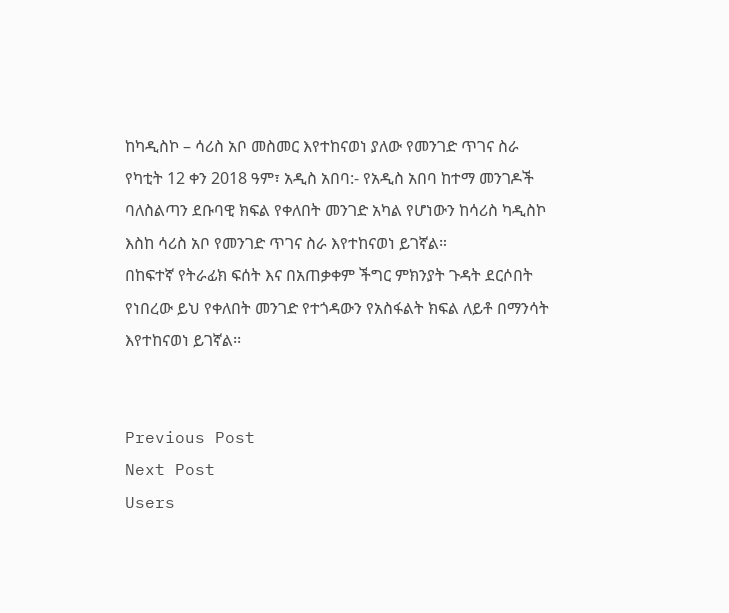ከካዲስኮ – ሳሪስ አቦ መስመር እየተከናወነ ያለው የመንገድ ጥገና ስራ
የካቲት 12 ቀን 2018 ዓም፣ አዲስ አበባ:- የአዲስ አበባ ከተማ መንገዶች ባለስልጣን ደቡባዊ ክፍል የቀለበት መንገድ አካል የሆነውን ከሳሪስ ካዲስኮ እስከ ሳሪስ አቦ የመንገድ ጥገና ስራ እየተከናወነ ይገኛል።
በከፍተኛ የትራፊክ ፍሰት እና በአጠቃቀም ችግር ምክንያት ጉዳት ደርሶበት የነበረው ይህ የቀለበት መንገድ የተጎዳውን የአስፋልት ክፍል ለይቶ በማንሳት እየተከናወነ ይገኛል፡፡


Previous Post
Next Post
Users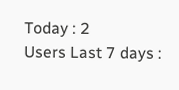Today : 2
Users Last 7 days :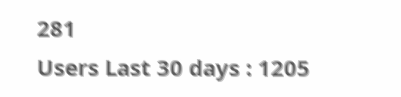281
Users Last 30 days : 1205